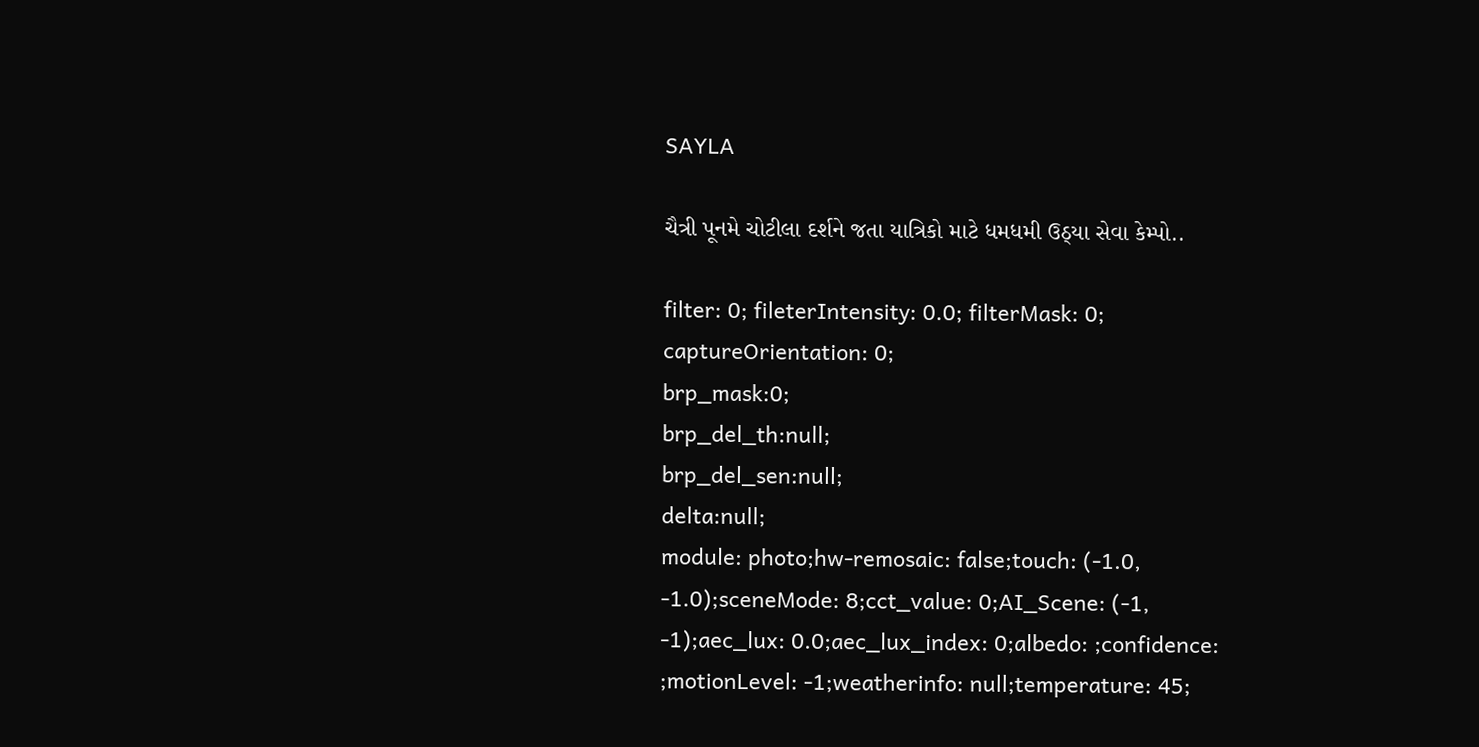SAYLA

ચૈત્રી પૂનમે ચોટીલા દર્શને જતા યાત્રિકો માટે ધમધમી ઉઠ્યા સેવા કેમ્પો..

filter: 0; fileterIntensity: 0.0; filterMask: 0; captureOrientation: 0;
brp_mask:0;
brp_del_th:null;
brp_del_sen:null;
delta:null;
module: photo;hw-remosaic: false;touch: (-1.0, -1.0);sceneMode: 8;cct_value: 0;AI_Scene: (-1, -1);aec_lux: 0.0;aec_lux_index: 0;albedo: ;confidence: ;motionLevel: -1;weatherinfo: null;temperature: 45;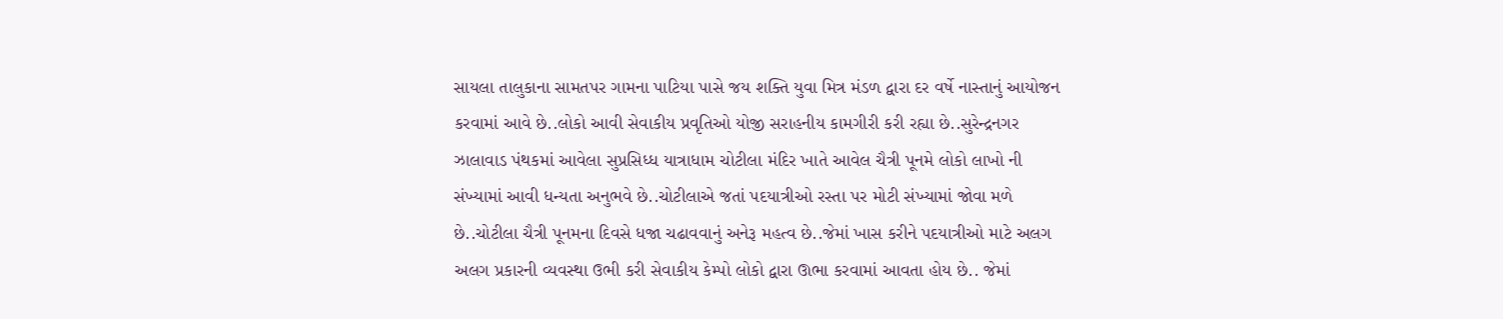સાયલા તાલુકાના સામતપર ગામના પાટિયા પાસે જય શક્તિ યુવા મિત્ર મંડળ દ્વારા દર વર્ષે નાસ્તાનું આયોજન કરવામાં આવે છે..લોકો આવી સેવાકીય પ્રવૃતિઓ યોજી સરાહનીય કામગીરી કરી રહ્યા છે..સુરેન્દ્રનગર ઝાલાવાડ પંથકમાં આવેલા સુપ્રસિધ્ધ યાત્રાધામ ચોટીલા મંદિર ખાતે આવેલ ચૈત્રી પૂનમે લોકો લાખો ની સંખ્યામાં આવી ધન્યતા અનુભવે છે..ચોટીલાએ જતાં પદયાત્રીઓ રસ્તા પર મોટી સંખ્યામાં જોવા મળે છે..ચોટીલા ચૈત્રી પૂનમના દિવસે ધજા ચઢાવવાનું અનેરૂ મહત્વ છે..જેમાં ખાસ કરીને પદયાત્રીઓ માટે અલગ અલગ પ્રકારની વ્યવસ્થા ઉભી કરી સેવાકીય કેમ્પો લોકો દ્વારા ઊભા કરવામાં આવતા હોય છે.. જેમાં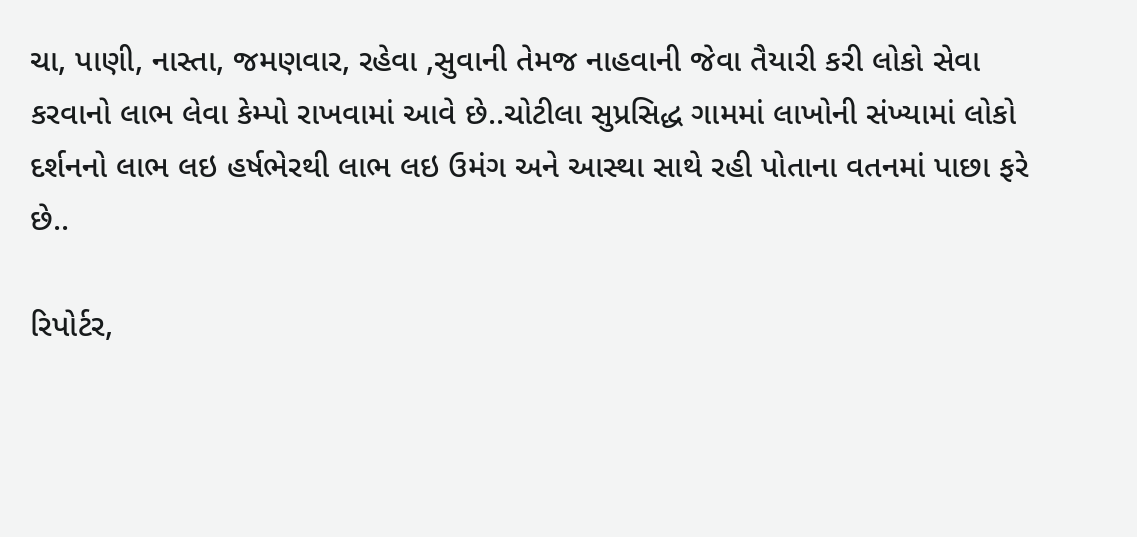ચા, પાણી, નાસ્તા, જમણવાર, રહેવા ,સુવાની તેમજ નાહવાની જેવા તૈયારી કરી લોકો સેવા કરવાનો લાભ લેવા કેમ્પો રાખવામાં આવે છે..ચોટીલા સુપ્રસિદ્ધ ગામમાં લાખોની સંખ્યામાં લોકો દર્શનનો લાભ લઇ હર્ષભેરથી લાભ લઇ ઉમંગ અને આસ્થા સાથે રહી પોતાના વતનમાં પાછા ફરે છે..

રિપોર્ટર,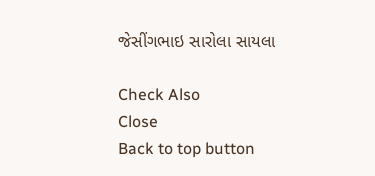જેસીંગભાઇ સારોલા સાયલા

Check Also
Close
Back to top button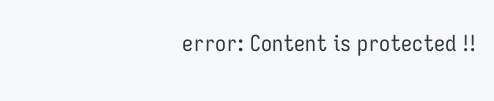error: Content is protected !!